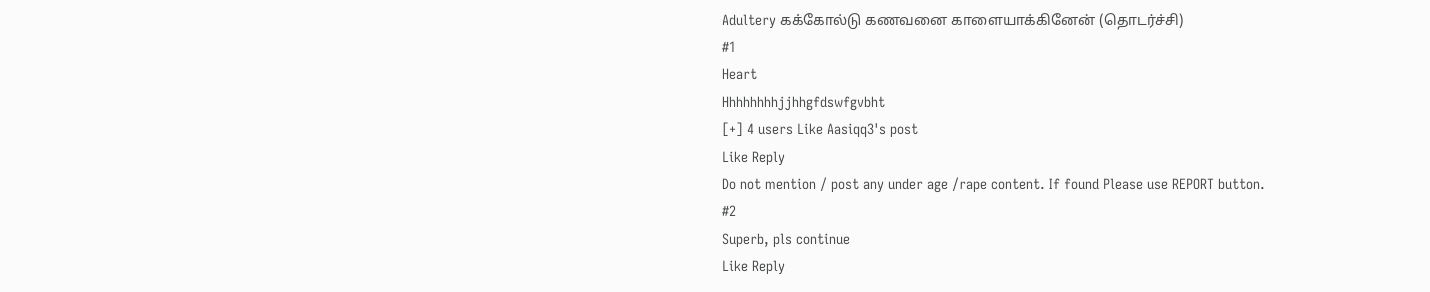Adultery கக்கோல்டு கணவனை காளையாக்கினேன் (தொடர்ச்சி)
#1
Heart
Hhhhhhhhjjhhgfdswfgvbht
[+] 4 users Like Aasiqq3's post
Like Reply
Do not mention / post any under age /rape content. If found Please use REPORT button.
#2
Superb, pls continue
Like Reply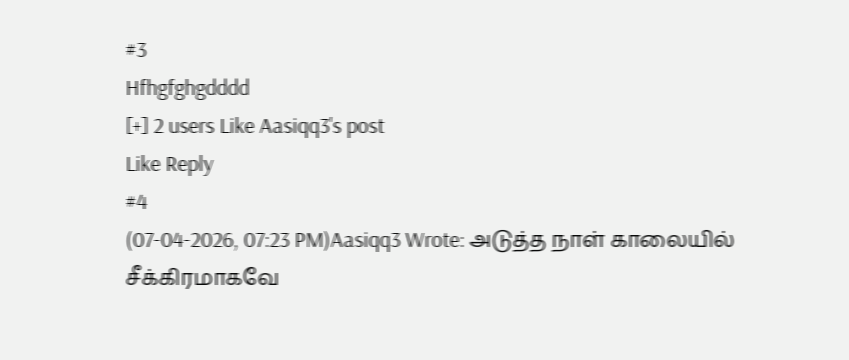#3
Hfhgfghgdddd
[+] 2 users Like Aasiqq3's post
Like Reply
#4
(07-04-2026, 07:23 PM)Aasiqq3 Wrote: அடுத்த நாள் காலையில் சீக்கிரமாகவே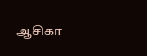ஆசிகா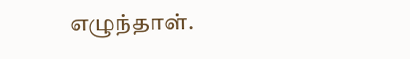எழுந்தாள்.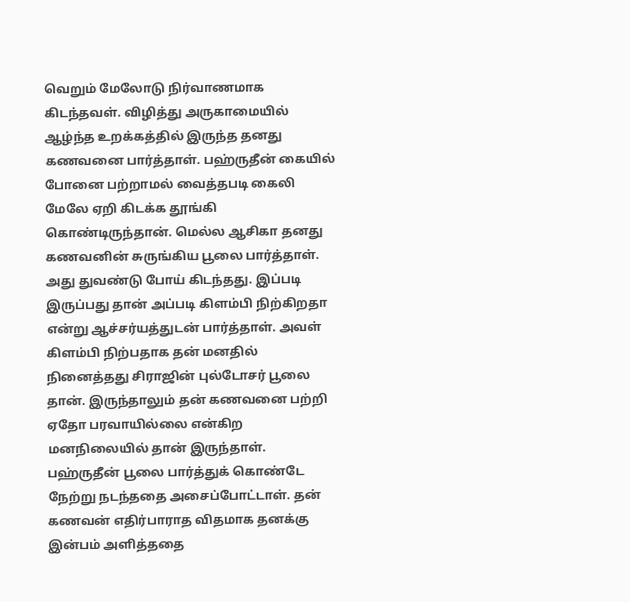வெறும் மேலோடு நிர்வாணமாக கிடந்தவள். விழித்து அருகாமையில் ஆழ்ந்த உறக்கத்தில் இருந்த தனது கணவனை பார்த்தாள். பஹ்ருதீன் கையில் போனை பற்றாமல் வைத்தபடி கைலி மேலே ஏறி கிடக்க தூங்கி கொண்டிருந்தான். மெல்ல ஆசிகா தனது கணவனின் சுருங்கிய பூலை பார்த்தாள். அது துவண்டு போய் கிடந்தது‌‌. இப்படி இருப்பது தான் அப்படி கிளம்பி நிற்கிறதா என்று ஆச்சர்யத்துடன் பார்த்தாள். அவள் கிளம்பி நிற்பதாக தன் மனதில் நினைத்தது சிராஜின் புல்டோசர் பூலை தான். இருந்தாலும் தன் கணவனை பற்றி ஏதோ பரவாயில்லை‌ என்கிற மனநிலையில் தான் இருந்தாள்‌. பஹ்ருதீன் பூலை பார்த்துக் கொண்டே நேற்று நடந்ததை அசைப்போட்டாள். தன் கணவன் எதிர்பாராத விதமாக தனக்கு இன்பம் அளித்ததை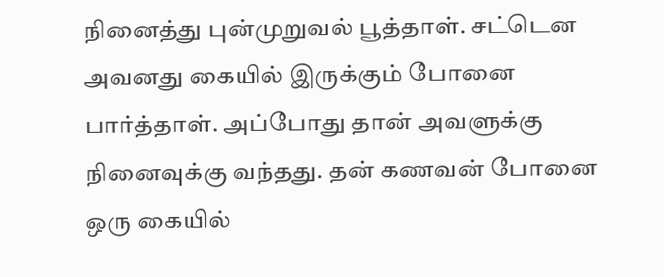நினைத்து புன்முறுவல் பூத்தாள்‌. சட்டென அவனது கையில் இருக்கும் போனை பார்த்தாள். அப்போது தான் அவளுக்கு நினைவுக்கு வந்தது. தன் கணவன் போனை ஒரு கையில்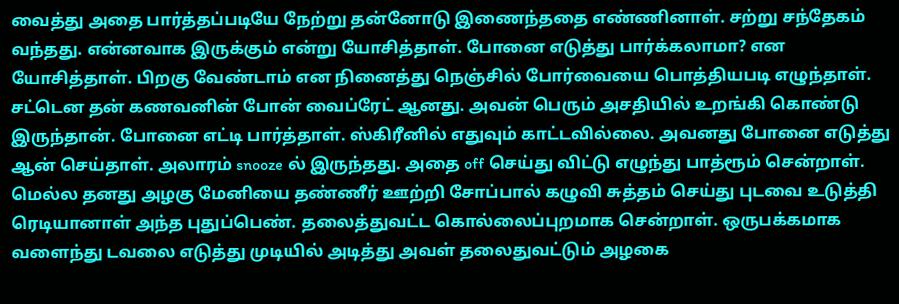வைத்து அதை பார்த்தப்படியே நேற்று தன்னோடு இணைந்ததை எண்ணினாள். சற்று சந்தேகம் வந்தது. என்னவாக இருக்கும் என்று யோசித்தாள். போனை எடுத்து பார்க்கலாமா? என யோசித்தாள்‌. பிறகு வேண்டாம் என நினைத்து நெஞ்சில் போர்வையை பொத்தியபடி எழுந்தாள்‌. சட்டென தன் கணவனின் போன் வைப்ரேட் ஆனது. அவன் பெரும் அசதியில் உறங்கி கொண்டு இருந்தான். போனை எட்டி பார்த்தாள். ஸ்கிரீனில் எதுவும் காட்டவில்லை. அவனது போனை எடுத்து ஆன் செய்தாள். அலாரம் snooze ல் இருந்தது. அதை off செய்து விட்டு எழுந்து பாத்ரூம் சென்றாள். மெல்ல தனது அழகு மேனியை தண்ணீர் ஊற்றி சோப்பால் கழுவி சுத்தம் செய்து புடவை உடுத்தி ரெடியானாள் அந்த புதுப்பெண். தலைத்துவட்ட கொல்லைப்புறமாக சென்றாள். ஒருபக்கமாக வளைந்து டவலை எடுத்து முடியில் அடித்து அவள் தலைதுவட்டும் அழகை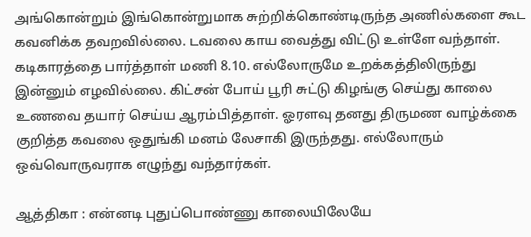அங்கொன்றும் இங்கொன்றுமாக சுற்றிக்கொண்டிருந்த அணில்களை கூட கவனிக்க தவறவில்லை‌‌. டவலை காய வைத்து விட்டு உள்ளே வந்தாள். கடிகாரத்தை பார்த்தாள் மணி 8.10. எல்லோருமே உறக்கத்திலிருந்து இன்னும் எழவில்லை. கிட்சன் போய் பூரி சுட்டு கிழங்கு செய்து காலை உணவை தயார் செய்ய ஆரம்பித்தாள். ஓரளவு தனது திருமண வாழ்க்கை குறித்த கவலை ஒதுங்கி மனம் லேசாகி இருந்தது. எல்லோரும் ஒவ்வொருவராக எழுந்து வந்தார்கள்.

ஆத்திகா : என்னடி புதுப்பொண்ணு காலையிலேயே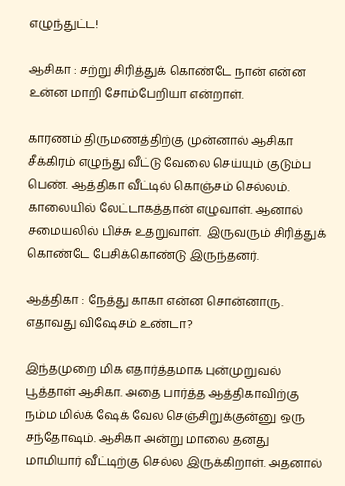எழுந்துட்ட!

ஆசிகா : சற்று சிரித்துக் கொண்டே நான் என்ன உன்ன மாறி சோம்பேறியா என்றாள்‌.

காரணம் திருமணத்திற்கு முன்னால் ஆசிகா சீக்கிரம் எழுந்து வீட்டு வேலை செய்யும் குடும்ப பெண். ஆத்திகா வீட்டில் கொஞ்சம் செல்லம்‌. காலையில் லேட்டாகத்தான் எழுவாள். ஆனால் சமையலில் பிச்சு உதறுவாள்‌.  இருவரும் சிரித்துக் கொண்டே பேசிக்கொண்டு இருந்தனர்.

ஆத்திகா : நேத்து காகா என்ன சொன்னாரு‌. எதாவது விஷேசம் உண்டா?

இந்தமுறை மிக எதார்த்தமாக புன்முறுவல் பூத்தாள் ஆசிகா. அதை பார்த்த ஆத்திகாவிற்கு நம்ம மில்க் ஷேக் வேல செஞ்சிறுக்குன்னு ஒரு சந்தோஷம். ஆசிகா அன்று மாலை தனது மாமியார் வீட்டிற்கு செல்ல இருக்கிறாள். அதனால்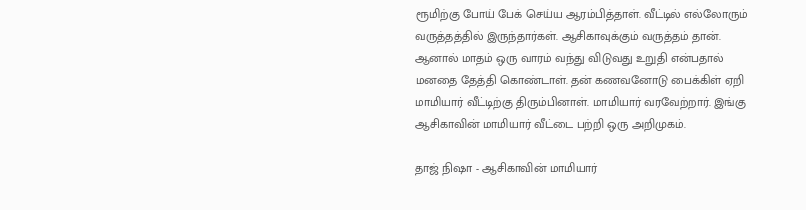ரூமிற்கு போய் பேக் செய்ய ஆரம்பித்தாள். வீட்டில் எல்லோரும் வருத்தத்தில் இருந்தார்கள். ஆசிகாவுக்கும் வருத்தம் தான். ஆனால் மாதம் ஒரு வாரம் வந்து விடுவது உறுதி என்பதால் மனதை தேத்தி கொண்டாள். தன் கணவனோடு பைக்கிள் ஏறி மாமியார் வீட்டிற்கு திரும்பினாள்‌. மாமியார் வரவேற்றார். இங்கு ஆசிகாவின் மாமியார் வீட்டை பற்றி ஒரு அறிமுகம்.

தாஜ் நிஷா - ஆசிகாவின் மாமியார்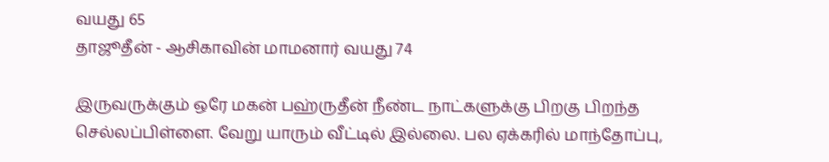வயது 65
தாஜூதீன் - ஆசிகாவின் மாமனார் வயது 74

இருவருக்கும் ஒரே மகன் பஹ்ருதீன் நீண்ட நாட்களுக்கு பிறகு பிறந்த செல்லப்பிள்ளை. வேறு யாரும் வீட்டில் இல்லை. பல ஏக்கரில் மாந்தோப்பு,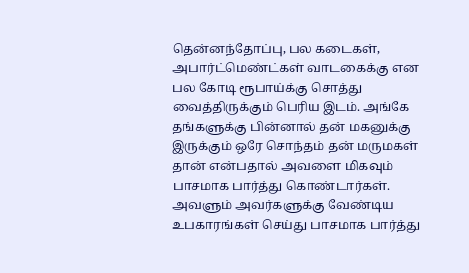தென்னந்தோப்பு, பல கடைகள், அபார்ட்மெண்ட்கள் வாடகைக்கு என பல கோடி ரூபாய்க்கு சொத்து வைத்திருக்கும் பெரிய இடம். அங்கே தங்களுக்கு பின்னால் தன் மகனுக்கு இருக்கும் ஒரே சொந்தம் தன் மருமகள் தான் என்பதால் அவளை மிகவும் பாசமாக பார்த்து கொண்டார்கள். அவளும் அவர்களுக்கு வேண்டிய உபகாரங்கள் செய்து பாசமாக பார்த்து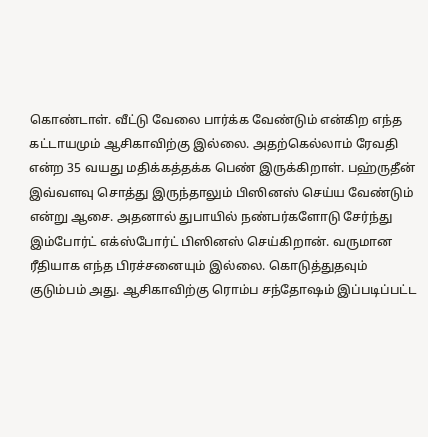கொண்டாள். வீட்டு வேலை பார்க்க வேண்டும் என்கிற எந்த கட்டாயமும் ஆசிகாவிற்கு இல்லை‌. அதற்கெல்லாம் ரேவதி என்ற 35 வயது மதிக்கத்தக்க பெண் இருக்கிறாள். பஹ்ருதீன் இவ்வளவு சொத்து இருந்தாலும் பிஸினஸ் செய்ய வேண்டும் என்று ஆசை. அதனால் துபாயில் நண்பர்களோடு சேர்ந்து இம்போர்ட் எக்ஸ்போர்ட் பிஸினஸ் செய்கிறான். வருமான ரீதியாக எந்த பிரச்சனையும் இல்லை. கொடுத்துதவும் குடும்பம் அது. ஆசிகாவிற்கு ரொம்ப சந்தோஷம் இப்படிப்பட்ட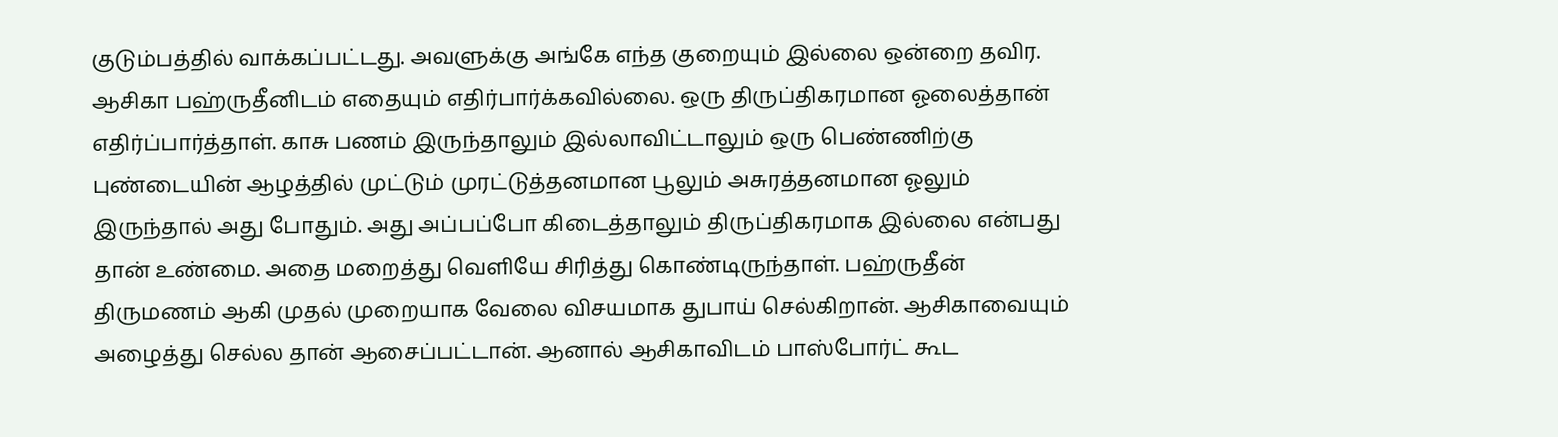குடும்பத்தில் வாக்கப்பட்டது. அவளுக்கு அங்கே எந்த குறையும் இல்லை ஒன்றை தவிர. ஆசிகா பஹ்ருதீனிடம் எதையும் எதிர்பார்க்கவில்லை. ஒரு திருப்திகரமான ஓலைத்தான் எதிர்ப்பார்த்தாள். காசு பணம் இருந்தாலும் இல்லாவிட்டாலும் ஒரு பெண்ணிற்கு புண்டையின் ஆழத்தில் முட்டும் முரட்டுத்தனமான பூலும் அசுரத்தனமான ஓலும் இருந்தால் அது போதும். அது அப்பப்போ கிடைத்தாலும் திருப்திகரமாக இல்லை என்பது தான் உண்மை. அதை மறைத்து வெளியே சிரித்து கொண்டிருந்தாள். பஹ்ருதீன் திருமணம் ஆகி முதல் முறையாக வேலை விசயமாக துபாய் செல்கிறான். ஆசிகாவையும் அழைத்து செல்ல தான் ஆசைப்பட்டான்‌. ஆனால் ஆசிகாவிடம் பாஸ்போர்ட் கூட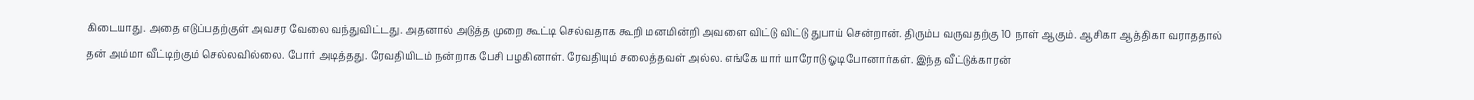கிடையாது. அதை எடுப்பதற்குள் அவசர வேலை வந்துவிட்டது. அதனால் அடுத்த முறை கூட்டி செல்வதாக கூறி மனமின்றி அவளை விட்டு விட்டு துபாய் சென்றான். திரும்ப வருவதற்கு 10 நாள் ஆகும்‌. ஆசிகா ஆத்திகா வராததால் தன் அம்மா வீட்டிற்கும் செல்லவில்லை. போர் அடித்தது. ரேவதியிடம் நன்றாக பேசி பழகினாள். ரேவதியும் சலைத்தவள் அல்ல. எங்கே யார் யாரோடு ஓடிபோனார்கள்‌. இந்த வீட்டுக்காரன்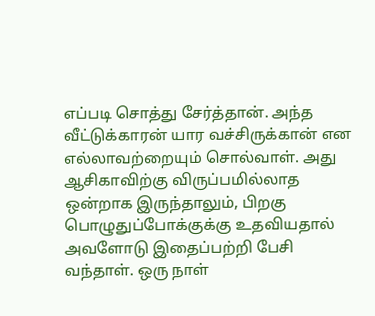எப்படி சொத்து சேர்த்தான்‌. அந்த வீட்டுக்காரன் யார வச்சிருக்கான் என எல்லாவற்றையும் சொல்வாள். அது ஆசிகாவிற்கு விருப்பமில்லாத ஒன்றாக இருந்தாலும்‌, பிறகு பொழுதுப்போக்குக்கு உதவியதால் அவளோடு இதைப்பற்றி பேசி வந்தாள். ஒரு நாள்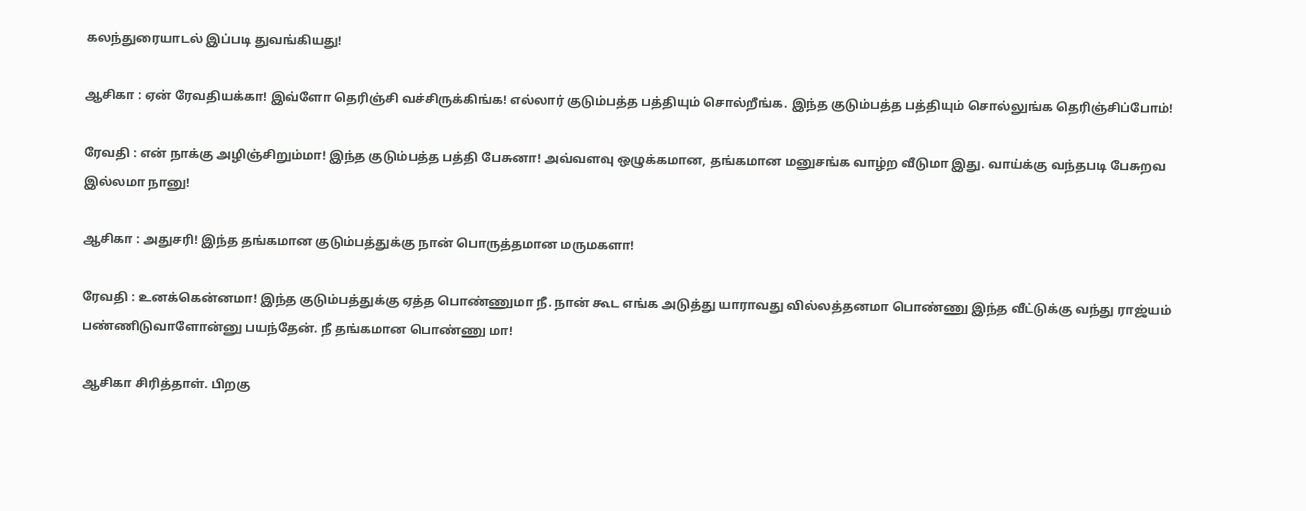கலந்துரையாடல் இப்படி துவங்கியது!

ஆசிகா : ஏன் ரேவதியக்கா! இவ்ளோ தெரிஞ்சி வச்சிருக்கிங்க! எல்லார் குடும்பத்த பத்தியும் சொல்றீங்க. இந்த குடும்பத்த பத்தியும் சொல்லுங்க தெரிஞ்சிப்போம்!

ரேவதி : என் நாக்கு அழிஞ்சிறும்மா! இந்த குடும்பத்த பத்தி பேசுனா! அவ்வளவு ஒழுக்கமான, தங்கமான மனுசங்க வாழ்ற வீடுமா இது. வாய்க்கு வந்தபடி பேசுறவ இல்லமா நானு!

ஆசிகா : அதுசரி! இந்த தங்கமான குடும்பத்துக்கு நான் பொருத்தமான மருமகளா!

ரேவதி : உனக்கென்னமா! இந்த குடும்பத்துக்கு ஏத்த பொண்ணுமா நீ‌. நான் கூட எங்க அடுத்து யாராவது வில்லத்தனமா பொண்ணு இந்த வீட்டுக்கு வந்து ராஜ்யம் பண்ணிடுவாளோன்னு பயந்தேன்‌. நீ தங்கமான பொண்ணு மா!

ஆசிகா சிரித்தாள். பிறகு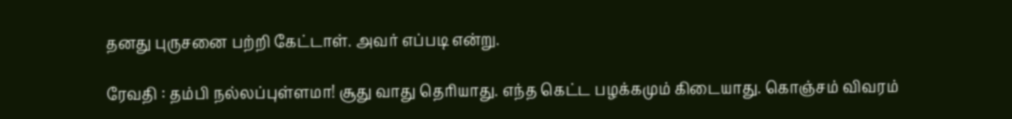தனது புருசனை பற்றி கேட்டாள்‌. அவர் எப்படி என்று.

ரேவதி : தம்பி நல்லப்புள்ளமா! சூது வாது தெரியாது‌. எந்த கெட்ட பழக்கமும் கிடையாது. கொஞ்சம் விவரம்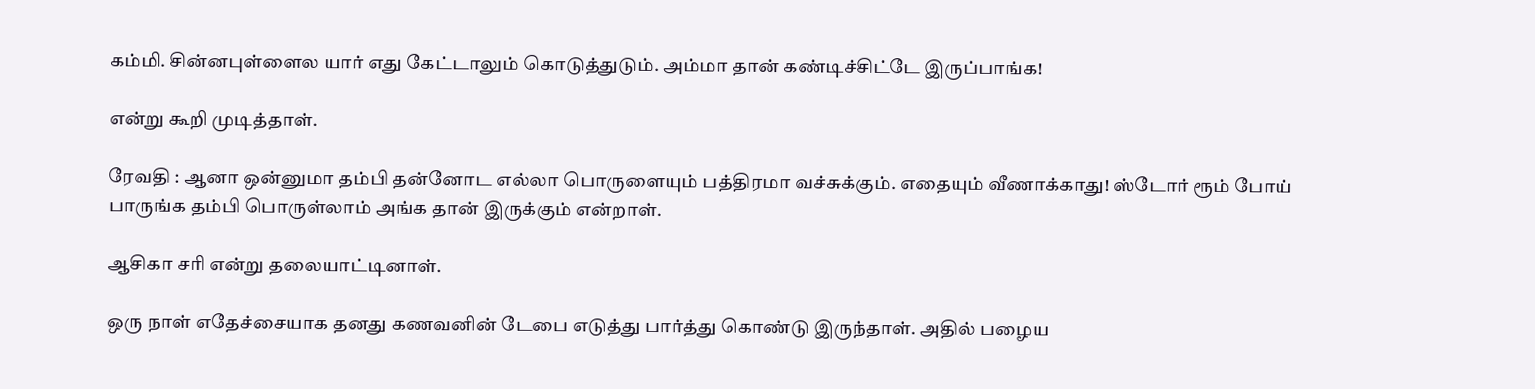கம்மி‌. சின்னபுள்ளைல யார் எது கேட்டாலும் கொடுத்துடும்‌. அம்மா தான் கண்டிச்சிட்டே இருப்பாங்க!

என்று கூறி முடித்தாள்‌.

ரேவதி : ஆனா ஒன்னுமா தம்பி தன்னோட எல்லா பொருளையும் பத்திரமா வச்சுக்கும். எதையும் வீணாக்காது! ஸ்டோர் ரூம் போய் பாருங்க தம்பி பொருள்லாம் அங்க தான் இருக்கும் என்றாள்.

ஆசிகா சரி என்று தலையாட்டினாள்.

ஒரு நாள் எதேச்சையாக தனது கணவனின் டேபை எடுத்து பார்த்து கொண்டு இருந்தாள்‌. அதில் பழைய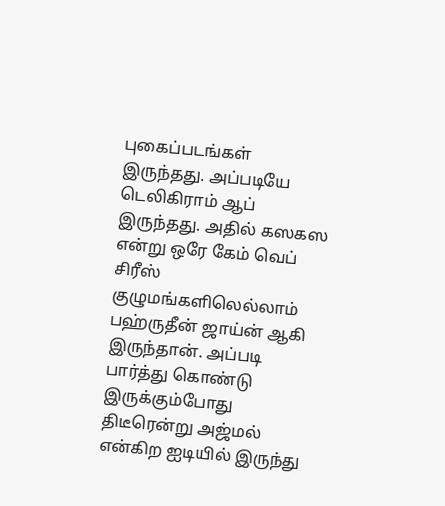புகைப்படங்கள் இருந்தது. அப்படியே டெலிகிராம் ஆப் இருந்தது‌. அதில் கஸகஸ என்று ஒரே கேம் வெப் சிரீஸ் குழுமங்களிலெல்லாம் பஹ்ருதீன் ஜாய்ன் ஆகி இருந்தான். அப்படி பார்த்து கொண்டு இருக்கும்போது திடீரென்று அஜ்மல் என்கிற ஐடியில் இருந்து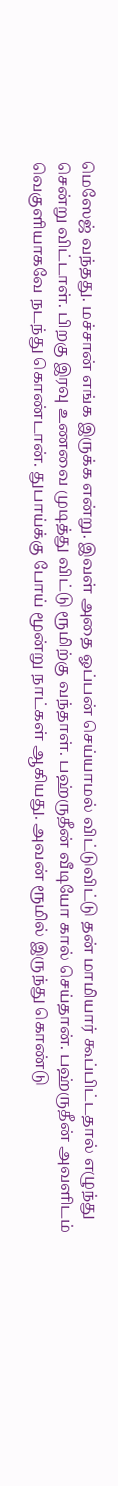மெஸேஜ் வந்தது. மச்சான் எங்க இருக்க என்று. இவள் அதை ஓப்பன் செய்யாமல் விட்டுவிட்டு தன் மாமியார் கூப்பிட்டதால் எழுந்து சென்று விட்டாள். பிறகு இரவு உணவை முடித்து விட்டு ரூமிற்கு வந்தாள்‌. பஹ்ருதீன் வீடியோ கால் செய்தான். பஹ்ருதீன் அவளிடம் வெகுளியாகவே நடந்து கொண்டான்‌‌. துபாய்க்கு போய் மூன்று நாட்கள் ஆகியது. அவன் ரூமில் இருந்து கொண்டு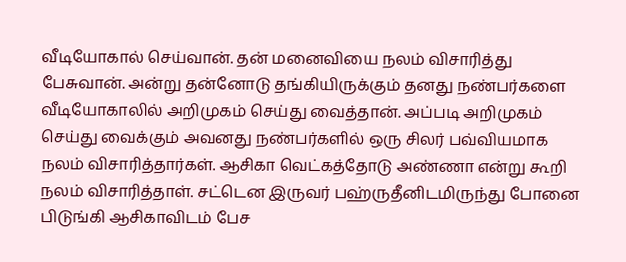வீடியோகால் செய்வான். தன் மனைவியை நலம் விசாரித்து பேசுவான். அன்று தன்னோடு தங்கியிருக்கும் தனது நண்பர்களை வீடியோகாலில் அறிமுகம் செய்து வைத்தான். அப்படி அறிமுகம் செய்து வைக்கும் அவனது நண்பர்களில் ஒரு சிலர் பவ்வியமாக நலம் விசாரித்தார்கள். ஆசிகா வெட்கத்தோடு அண்ணா என்று கூறி நலம் விசாரித்தாள். சட்டென இருவர் பஹ்ருதீனிடமிருந்து போனை பிடுங்கி ஆசிகாவிடம் பேச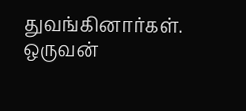துவங்கினார்கள். ஒருவன்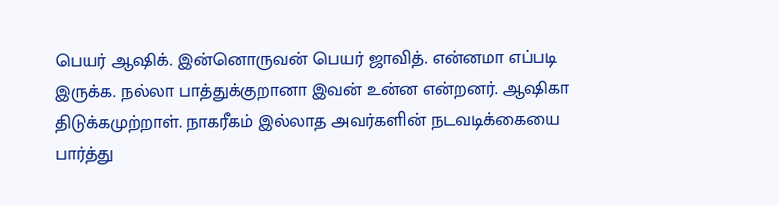பெயர் ஆஷிக். இன்னொருவன் பெயர் ஜாவித். என்னமா எப்படி இருக்க. நல்லா பாத்துக்குறானா இவன் உன்ன என்றனர். ஆஷிகா திடுக்கமுற்றாள். நாகரீகம் இல்லாத அவர்களின் நடவடிக்கையை பார்த்து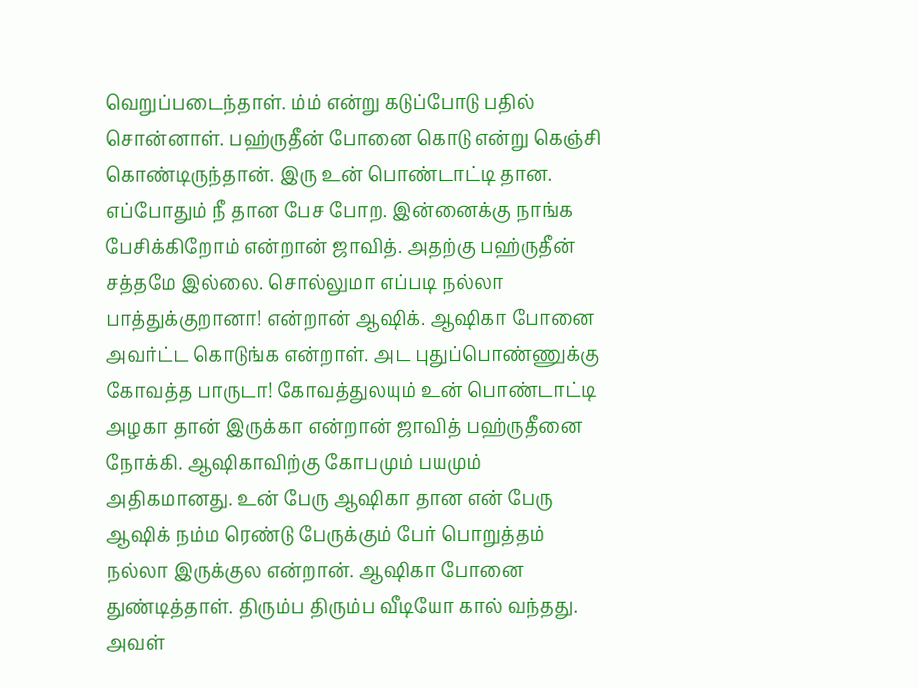வெறுப்படைந்தாள். ம்ம் என்று கடுப்போடு பதில் சொன்னாள். பஹ்ருதீன் போனை கொடு என்று கெஞ்சி கொண்டிருந்தான். இரு உன் பொண்டாட்டி தான. எப்போதும் நீ தான பேச போற. இன்னைக்கு நாங்க பேசிக்கிறோம் என்றான் ஜாவித். அதற்கு பஹ்ருதீன் சத்தமே இல்லை. சொல்லுமா எப்படி நல்லா பாத்துக்குறானா! என்றான் ஆஷிக். ஆஷிகா போனை அவர்ட்ட கொடுங்க என்றாள். அட புதுப்பொண்ணுக்கு கோவத்த பாருடா! கோவத்துலயும் உன் பொண்டாட்டி அழகா தான் இருக்கா என்றான் ஜாவித் பஹ்ருதீனை நோக்கி. ஆஷிகாவிற்கு கோபமும் பயமும் அதிகமானது. உன் பேரு ஆஷிகா தான என் பேரு ஆஷிக் நம்ம ரெண்டு பேருக்கும் பேர் பொறுத்தம் நல்லா இருக்குல என்றான். ஆஷிகா போனை துண்டித்தாள். திரும்ப திரும்ப வீடியோ கால் வந்தது. அவள்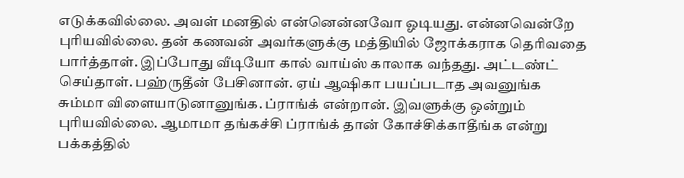எடுக்கவில்லை. அவள் மனதில் என்னென்னவோ ஓடியது. என்னவென்றே புரியவில்லை. தன் கணவன் அவர்களுக்கு மத்தியில் ஜோக்கராக தெரிவதை பார்த்தாள். இப்போது வீடியோ கால் வாய்ஸ் காலாக வந்தது. அட்டண்ட் செய்தாள்‌. பஹ்ருதீன் பேசினான். ஏய் ஆஷிகா பயப்படாத அவனுங்க சும்மா விளையாடுனானுங்க. ப்ராங்க் என்றான். இவளுக்கு ஒன்றும் புரியவில்லை. ஆமாமா தங்கச்சி ப்ராங்க் தான் கோச்சிக்காதீங்க என்று பக்கத்தில்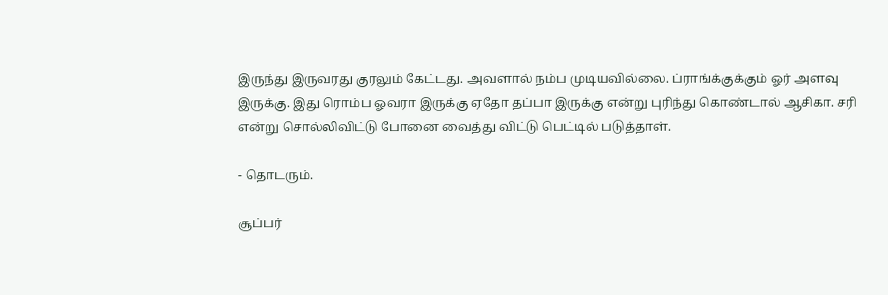இருந்து இருவரது குரலும் கேட்டது. அவளால் நம்ப முடியவில்லை. ப்ராங்க்குக்கும் ஓர் அளவு இருக்கு. இது ரொம்ப ஓவரா இருக்கு ஏதோ தப்பா இருக்கு என்று புரிந்து கொண்டால் ஆசிகா. சரி என்று சொல்லிவிட்டு போனை வைத்து விட்டு பெட்டில் படுத்தாள்.

- தொடரும்.

சூப்பர்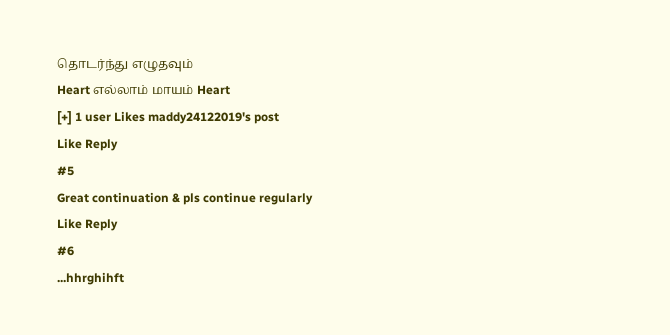தொடர்ந்து எழுதவும்
Heart எல்லாம் மாயம் Heart
[+] 1 user Likes maddy24122019's post
Like Reply
#5
Great continuation & pls continue regularly
Like Reply
#6
...hhrghihft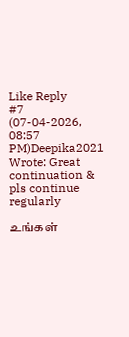Like Reply
#7
(07-04-2026, 08:57 PM)Deepika2021 Wrote: Great continuation & pls continue regularly

உங்கள்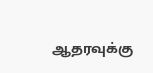ஆதரவுக்கு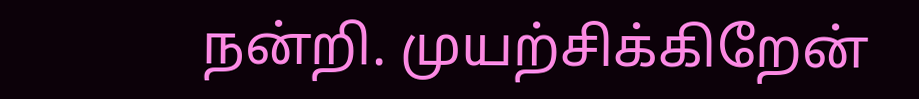நன்றி. முயற்சிக்கிறேன்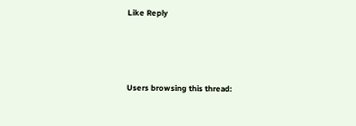Like Reply




Users browsing this thread: